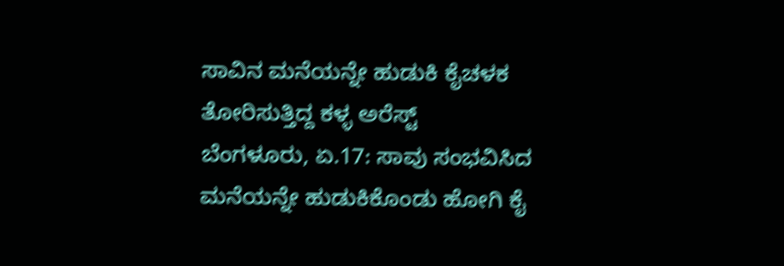ಸಾವಿನ ಮನೆಯನ್ನೇ ಹುಡುಕಿ ಕೈಚಳಕ ತೋರಿಸುತ್ತಿದ್ದ ಕಳ್ಳ ಅರೆಸ್ಟ್
ಬೆಂಗಳೂರು, ಏ.17: ಸಾವು ಸಂಭವಿಸಿದ ಮನೆಯನ್ನೇ ಹುಡುಕಿಕೊಂಡು ಹೋಗಿ ಕೈ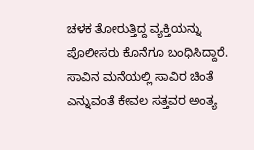ಚಳಕ ತೋರುತ್ತಿದ್ದ ವ್ಯಕ್ತಿಯನ್ನು ಪೊಲೀಸರು ಕೊನೆಗೂ ಬಂಧಿಸಿದ್ದಾರೆ.
ಸಾವಿನ ಮನೆಯಲ್ಲಿ ಸಾವಿರ ಚಿಂತೆ ಎನ್ನುವಂತೆ ಕೇವಲ ಸತ್ತವರ ಅಂತ್ಯ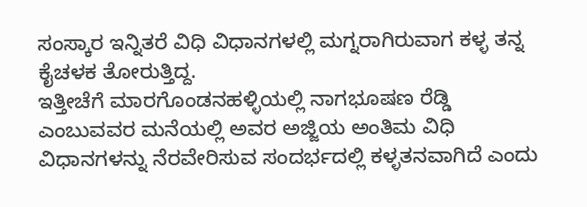ಸಂಸ್ಕಾರ ಇನ್ನಿತರೆ ವಿಧಿ ವಿಧಾನಗಳಲ್ಲಿ ಮಗ್ನರಾಗಿರುವಾಗ ಕಳ್ಳ ತನ್ನ ಕೈಚಳಕ ತೋರುತ್ತಿದ್ದ.
ಇತ್ತೀಚೆಗೆ ಮಾರಗೊಂಡನಹಳ್ಳಿಯಲ್ಲಿ ನಾಗಭೂಷಣ ರೆಡ್ಡಿ ಎಂಬುವವರ ಮನೆಯಲ್ಲಿ ಅವರ ಅಜ್ಜಿಯ ಅಂತಿಮ ವಿಧಿ ವಿಧಾನಗಳನ್ನು ನೆರವೇರಿಸುವ ಸಂದರ್ಭದಲ್ಲಿ ಕಳ್ಳತನವಾಗಿದೆ ಎಂದು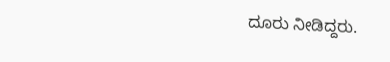ದೂರು ನೀಡಿದ್ದರು.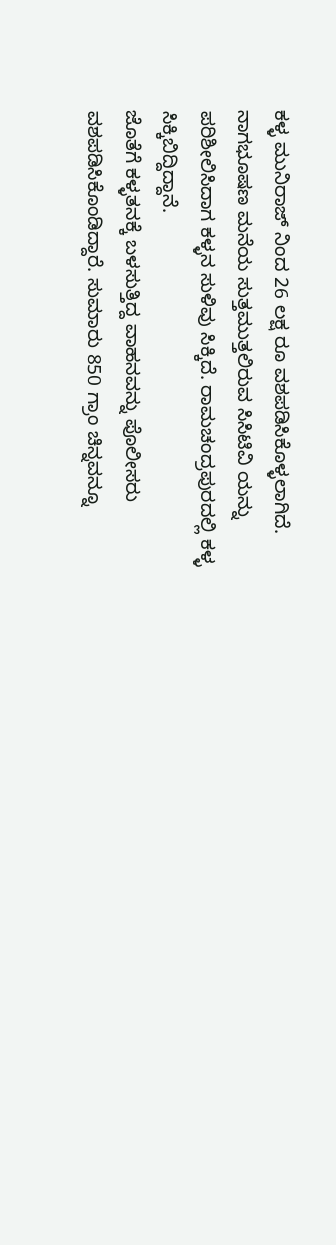ಕಳ್ಳ ಮುನಿರಾಜ್ ನಿಂದ 26 ಲಕ್ಷ ರೂ ವಶಪಡಿಸಿಕೊಳ್ಳಲಾಗಿದೆ. ನಾಗಭೂಷಣ ಮನೆಯ ಸುತ್ತಮುತ್ತಲಿರುವ ಸಿಸಿಟಿವಿ ಯನ್ನು ಪರಿಶೀಲಿಸಿದಾಗ ಕಳ್ಳನ ಸುಳಿವು ಸಿಕ್ಕಿದೆ. ರಾಮಚಂದ್ರಪುರದಲ್ಲಿ ಕಳ್ಳ ಸಿಕ್ಕಿಬಿದ್ದಿದ್ದಾನೆ.
ಜೊತೆಗೆ ಕಳ್ಳತನಕ್ಕೆ ಬಳಸುತ್ತಿದ್ದ ವಾಹನವನ್ನು ಪೊಲೀಸರು ವಶಪಡಿಸಿಕೊಂಡಿದ್ದಾರೆ. ಸುಮಾರು 850 ಗ್ರಾಂ ಚಿನ್ನವನ್ನೂ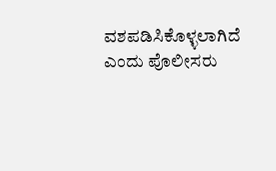ವಶಪಡಿಸಿಕೊಳ್ಳಲಾಗಿದೆ ಎಂದು ಪೊಲೀಸರು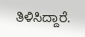ತಿಳಿಸಿದ್ದಾರೆ.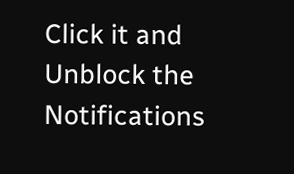Click it and Unblock the Notifications